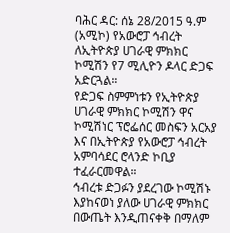ባሕር ዳር: ሰኔ 28/2015 ዓ.ም (አሚኮ) የአውሮፓ ኅብረት ለኢትዮጵያ ሀገራዊ ምክክር ኮሚሽን የ7 ሚሊዮን ዶላር ድጋፍ አድርጓል።
የድጋፍ ስምምነቱን የኢትዮጵያ ሀገራዊ ምክክር ኮሚሽን ዋና ኮሚሽነር ፕሮፌሰር መስፍን አርአያ እና በኢትዮጵያ የአውሮፓ ኅብረት አምባሳደር ሮላንድ ኮቢያ ተፈራርመዋል።
ኅብረቱ ድጋፉን ያደረገው ኮሚሽኑ እያከናወነ ያለው ሀገራዊ ምክክር በውጤት እንዲጠናቀቅ በማለም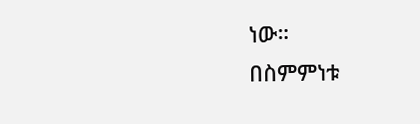ነው።
በስምምነቱ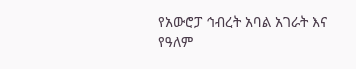የአውሮፓ ኅብረት አባል አገራት እና የዓለም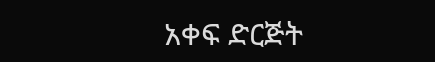አቀፍ ድርጅት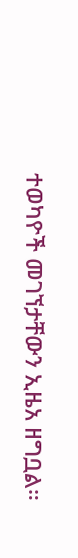ተወካዮች መገኘታቸውን ኢዜአ ዘግቧል።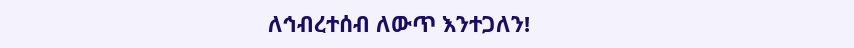ለኅብረተሰብ ለውጥ እንተጋለን!